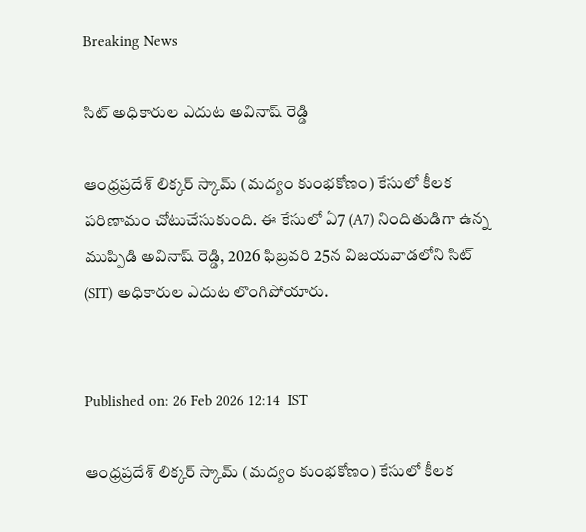Breaking News

సిట్ అధికారుల ఎదుట అవినాష్ రెడ్డి

ఆంధ్రప్రదేశ్ లిక్కర్ స్కామ్ (మద్యం కుంభకోణం) కేసులో కీలక పరిణామం చోటుచేసుకుంది. ఈ కేసులో ఏ7 (A7) నిందితుడిగా ఉన్న ముప్పిడి అవినాష్ రెడ్డి, 2026 ఫిబ్రవరి 25న విజయవాడలోని సిట్ (SIT) అధికారుల ఎదుట లొంగిపోయారు.


Published on: 26 Feb 2026 12:14  IST

ఆంధ్రప్రదేశ్ లిక్కర్ స్కామ్ (మద్యం కుంభకోణం) కేసులో కీలక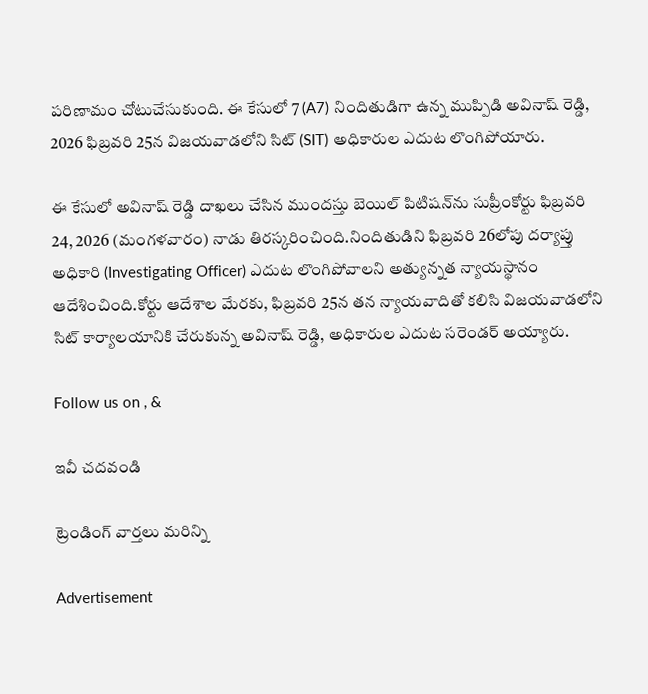పరిణామం చోటుచేసుకుంది. ఈ కేసులో 7 (A7) నిందితుడిగా ఉన్న ముప్పిడి అవినాష్ రెడ్డి, 2026 ఫిబ్రవరి 25న విజయవాడలోని సిట్ (SIT) అధికారుల ఎదుట లొంగిపోయారు.

ఈ కేసులో అవినాష్ రెడ్డి దాఖలు చేసిన ముందస్తు బెయిల్ పిటిషన్‌ను సుప్రీంకోర్టు ఫిబ్రవరి 24, 2026 (మంగళవారం) నాడు తిరస్కరించింది.నిందితుడిని ఫిబ్రవరి 26లోపు దర్యాప్తు అధికారి (Investigating Officer) ఎదుట లొంగిపోవాలని అత్యున్నత న్యాయస్థానం ఆదేశించింది.కోర్టు ఆదేశాల మేరకు, ఫిబ్రవరి 25న తన న్యాయవాదితో కలిసి విజయవాడలోని సిట్ కార్యాలయానికి చేరుకున్న అవినాష్ రెడ్డి, అధికారుల ఎదుట సరెండర్ అయ్యారు.

Follow us on , &

ఇవీ చదవండి

ట్రెండింగ్ వార్తలు మరిన్ని

Advertisement